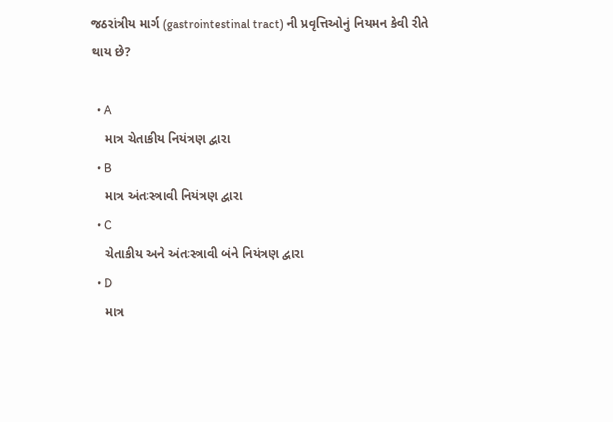જઠરાંત્રીય માર્ગ (gastrointestinal tract) ની પ્રવૃત્તિઓનું નિયમન કેવી રીતે થાય છે?

  • A
    માત્ર ચેતાકીય નિયંત્રણ દ્વારા
  • B
    માત્ર અંતઃસ્ત્રાવી નિયંત્રણ દ્વારા
  • C
    ચેતાકીય અને અંતઃસ્ત્રાવી બંને નિયંત્રણ દ્વારા
  • D
    માત્ર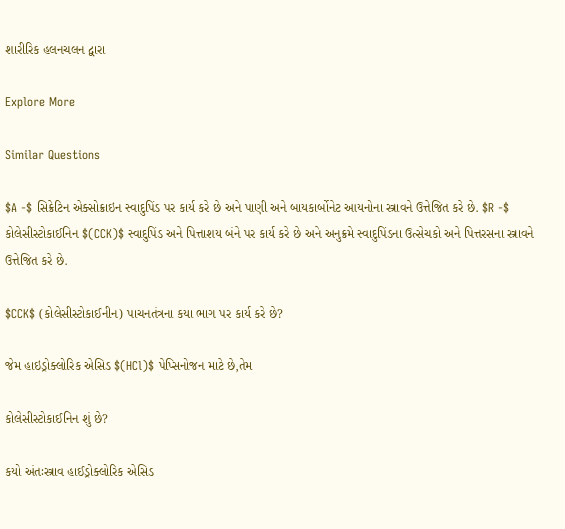શારીરિક હલનચલન દ્વારા

Explore More

Similar Questions

$A -$ સિક્રેટિન એક્સોક્રાઇન સ્વાદુપિંડ પર કાર્ય કરે છે અને પાણી અને બાયકાર્બોનેટ આયનોના સ્ત્રાવને ઉત્તેજિત કરે છે. $R -$ કોલેસીસ્ટોકાઈનિન $(CCK)$ સ્વાદુપિંડ અને પિત્તાશય બંને પર કાર્ય કરે છે અને અનુક્રમે સ્વાદુપિંડના ઉત્સેચકો અને પિત્તરસના સ્ત્રાવને ઉત્તેજિત કરે છે.

$CCK$ (કોલેસીસ્ટોકાઈનીન) પાચનતંત્રના કયા ભાગ પર કાર્ય કરે છે?

જેમ હાઇડ્રોક્લોરિક એસિડ $(HCl)$ પેપ્સિનોજન માટે છે,તેમ

કોલેસીસ્ટોકાઈનિન શું છે?

કયો અંતઃસ્ત્રાવ હાઈડ્રોક્લોરિક એસિડ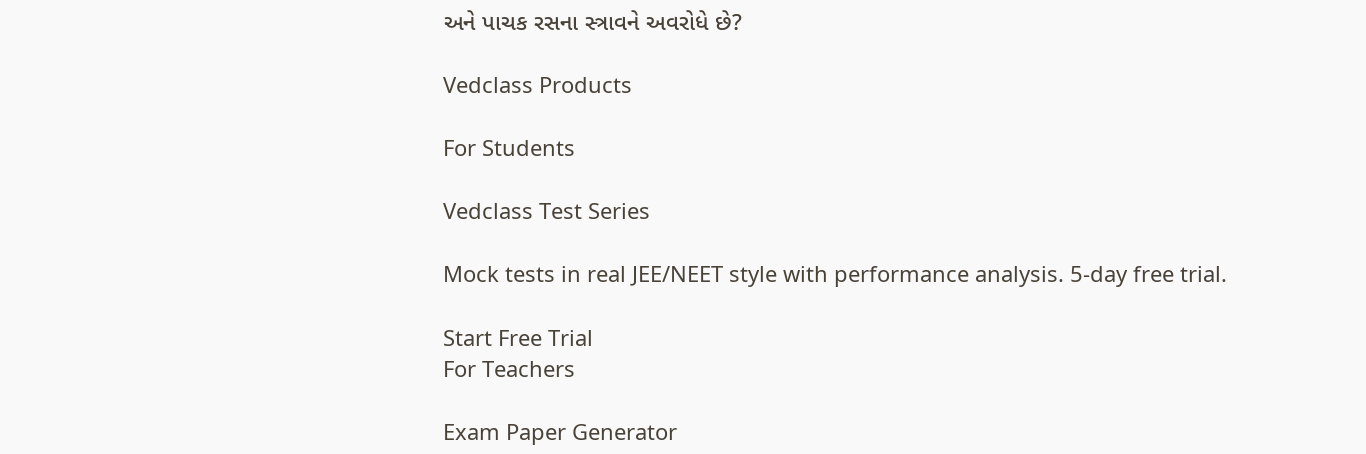અને પાચક રસના સ્ત્રાવને અવરોધે છે?

Vedclass Products

For Students

Vedclass Test Series

Mock tests in real JEE/NEET style with performance analysis. 5-day free trial.

Start Free Trial
For Teachers

Exam Paper Generator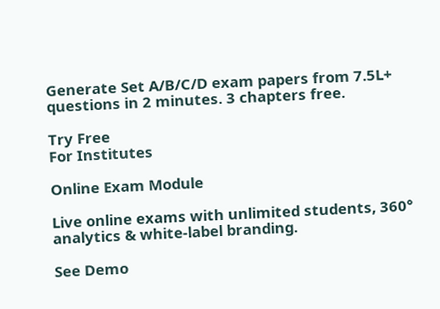Generate Set A/B/C/D exam papers from 7.5L+ questions in 2 minutes. 3 chapters free.

Try Free
For Institutes

Online Exam Module

Live online exams with unlimited students, 360° analytics & white-label branding.

See Demo